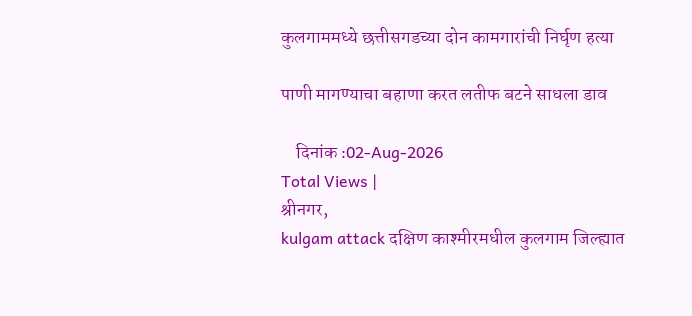कुलगाममध्ये छत्तीसगडच्या दोन कामगारांची निर्घृण हत्या

पाणी मागण्याचा बहाणा करत लतीफ बटने साधला डाव

    दिनांक :02-Aug-2026
Total Views |
श्रीनगर,
kulgam attack दक्षिण काश्मीरमधील कुलगाम जिल्ह्यात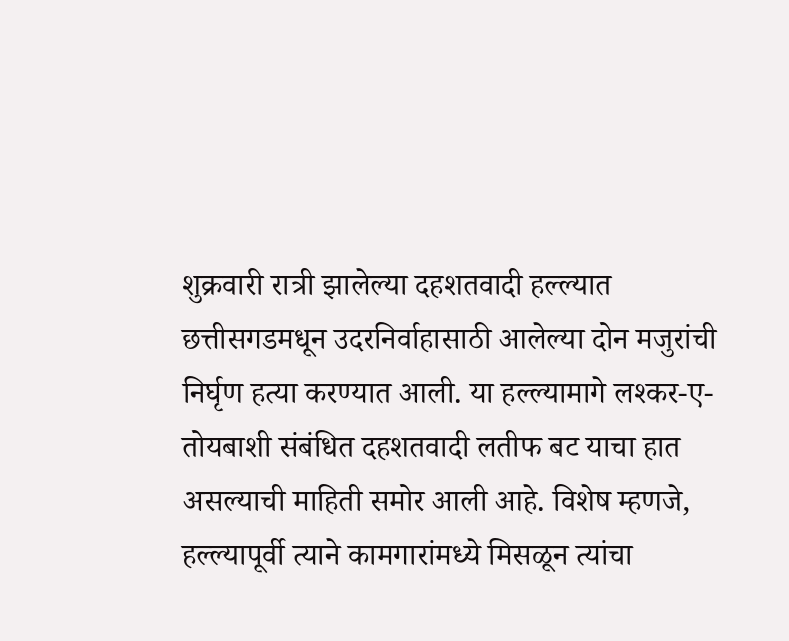शुक्रवारी रात्री झालेल्या दहशतवादी हल्ल्यात छत्तीसगडमधून उदरनिर्वाहासाठी आलेल्या दोन मजुरांची निर्घृण हत्या करण्यात आली. या हल्ल्यामागे लश्कर-ए-तोयबाशी संबंधित दहशतवादी लतीफ बट याचा हात असल्याची माहिती समोर आली आहे. विशेष म्हणजे, हल्ल्यापूर्वी त्याने कामगारांमध्ये मिसळून त्यांचा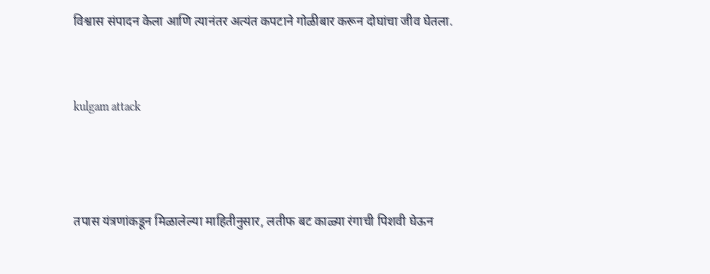विश्वास संपादन केला आणि त्यानंतर अत्यंत कपटाने गोळीबार करून दोघांचा जीव घेतला.


kulgam attack



तपास यंत्रणांकडून मिळालेल्या माहितीनुसार, लतीफ बट काळ्या रंगाची पिशवी घेऊन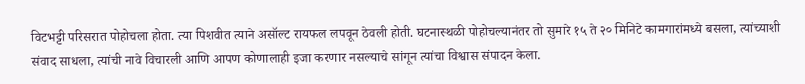विटभट्टी परिसरात पोहोचला होता. त्या पिशवीत त्याने असॉल्ट रायफल लपवून ठेवली होती. घटनास्थळी पोहोचल्यानंतर तो सुमारे १५ ते २० मिनिटे कामगारांमध्ये बसला, त्यांच्याशी संवाद साधला, त्यांची नावे विचारली आणि आपण कोणालाही इजा करणार नसल्याचे सांगून त्यांचा विश्वास संपादन केला.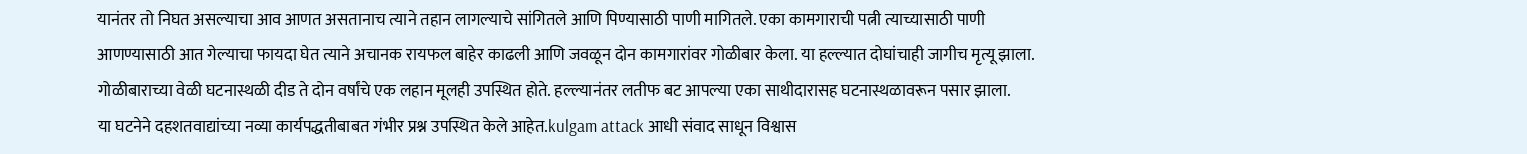यानंतर तो निघत असल्याचा आव आणत असतानाच त्याने तहान लागल्याचे सांगितले आणि पिण्यासाठी पाणी मागितले. एका कामगाराची पत्नी त्याच्यासाठी पाणी आणण्यासाठी आत गेल्याचा फायदा घेत त्याने अचानक रायफल बाहेर काढली आणि जवळून दोन कामगारांवर गोळीबार केला. या हल्ल्यात दोघांचाही जागीच मृत्यू झाला. गोळीबाराच्या वेळी घटनास्थळी दीड ते दोन वर्षांचे एक लहान मूलही उपस्थित होते. हल्ल्यानंतर लतीफ बट आपल्या एका साथीदारासह घटनास्थळावरून पसार झाला.
या घटनेने दहशतवाद्यांच्या नव्या कार्यपद्धतीबाबत गंभीर प्रश्न उपस्थित केले आहेत.kulgam attack आधी संवाद साधून विश्वास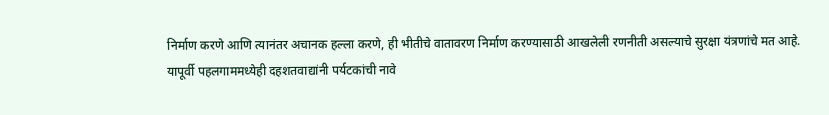निर्माण करणे आणि त्यानंतर अचानक हल्ला करणे, ही भीतीचे वातावरण निर्माण करण्यासाठी आखलेली रणनीती असल्याचे सुरक्षा यंत्रणांचे मत आहे.
यापूर्वी पहलगाममध्येही दहशतवाद्यांनी पर्यटकांची नावे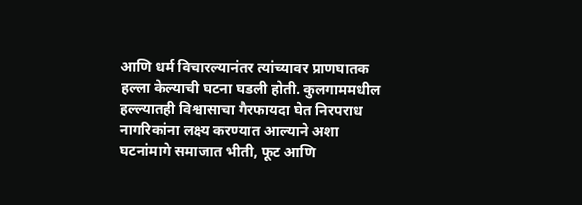आणि धर्म विचारल्यानंतर त्यांच्यावर प्राणघातक हल्ला केल्याची घटना घडली होती. कुलगाममधील हल्ल्यातही विश्वासाचा गैरफायदा घेत निरपराध नागरिकांना लक्ष्य करण्यात आल्याने अशा घटनांमागे समाजात भीती, फूट आणि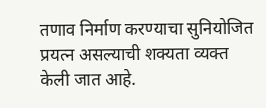तणाव निर्माण करण्याचा सुनियोजित प्रयत्न असल्याची शक्यता व्यक्त केली जात आहे.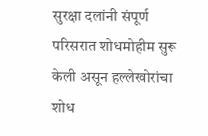सुरक्षा दलांनी संपूर्ण परिसरात शोधमोहीम सुरू केली असून हल्लेखोरांचा शोध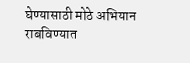घेण्यासाठी मोठे अभियान राबविण्यात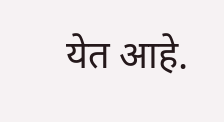येत आहे.